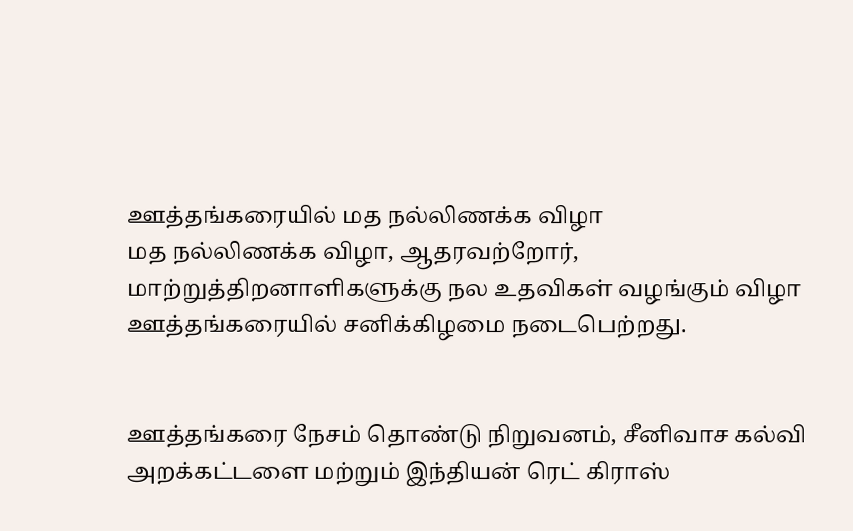ஊத்தங்கரையில் மத நல்லிணக்க விழா
மத நல்லிணக்க விழா, ஆதரவற்றோர், மாற்றுத்திறனாளிகளுக்கு நல உதவிகள் வழங்கும் விழா ஊத்தங்கரையில் சனிக்கிழமை நடைபெற்றது.


ஊத்தங்கரை நேசம் தொண்டு நிறுவனம், சீனிவாச கல்வி அறக்கட்டளை மற்றும் இந்தியன் ரெட் கிராஸ்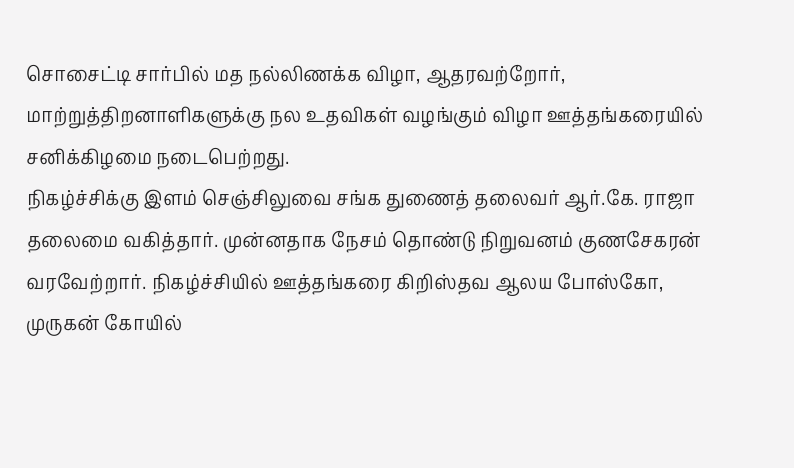சொசைட்டி சார்பில் மத நல்லிணக்க விழா, ஆதரவற்றோர், மாற்றுத்திறனாளிகளுக்கு நல உதவிகள் வழங்கும் விழா ஊத்தங்கரையில் சனிக்கிழமை நடைபெற்றது.
நிகழ்ச்சிக்கு இளம் செஞ்சிலுவை சங்க துணைத் தலைவர் ஆர்.கே. ராஜா தலைமை வகித்தார். முன்னதாக நேசம் தொண்டு நிறுவனம் குணசேகரன் வரவேற்றார். நிகழ்ச்சியில் ஊத்தங்கரை கிறிஸ்தவ ஆலய போஸ்கோ, முருகன் கோயில்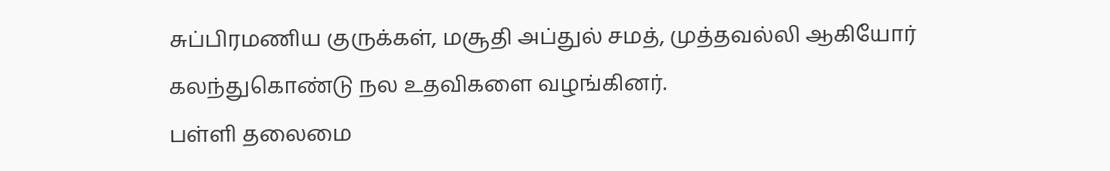சுப்பிரமணிய குருக்கள், மசூதி அப்துல் சமத், முத்தவல்லி ஆகியோர் கலந்துகொண்டு நல உதவிகளை வழங்கினர்.
பள்ளி தலைமை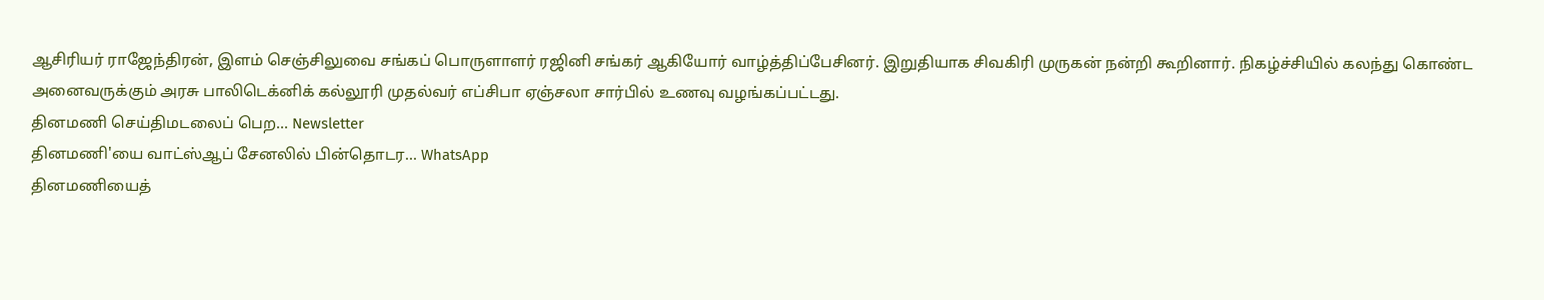ஆசிரியர் ராஜேந்திரன், இளம் செஞ்சிலுவை சங்கப் பொருளாளர் ரஜினி சங்கர் ஆகியோர் வாழ்த்திப்பேசினர். இறுதியாக சிவகிரி முருகன் நன்றி கூறினார். நிகழ்ச்சியில் கலந்து கொண்ட அனைவருக்கும் அரசு பாலிடெக்னிக் கல்லூரி முதல்வர் எப்சிபா ஏஞ்சலா சார்பில் உணவு வழங்கப்பட்டது.
தினமணி செய்திமடலைப் பெற... Newsletter
தினமணி'யை வாட்ஸ்ஆப் சேனலில் பின்தொடர... WhatsApp
தினமணியைத்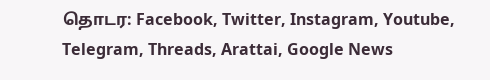தொடர: Facebook, Twitter, Instagram, Youtube, Telegram, Threads, Arattai, Google News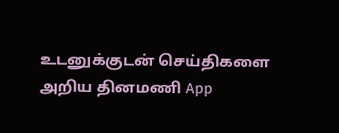உடனுக்குடன் செய்திகளை அறிய தினமணி App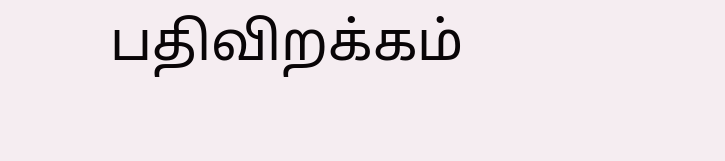பதிவிறக்கம்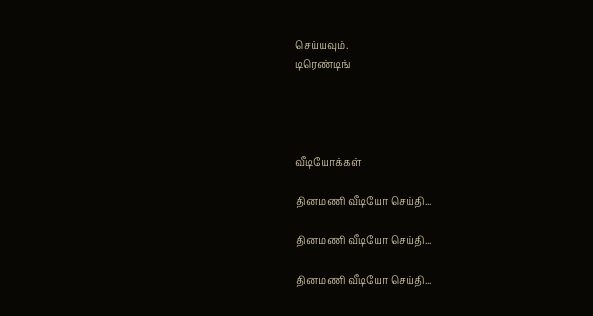செய்யவும்.
டிரெண்டிங்




வீடியோக்கள்

தினமணி வீடியோ செய்தி...

தினமணி வீடியோ செய்தி...

தினமணி வீடியோ செய்தி...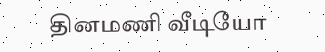தினமணி வீடியோ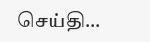செய்தி...